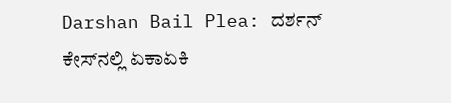Darshan Bail Plea: ದರ್ಶನ್ ಕೇಸ್‌ನಲ್ಲಿ ಏಕಾಏಕಿ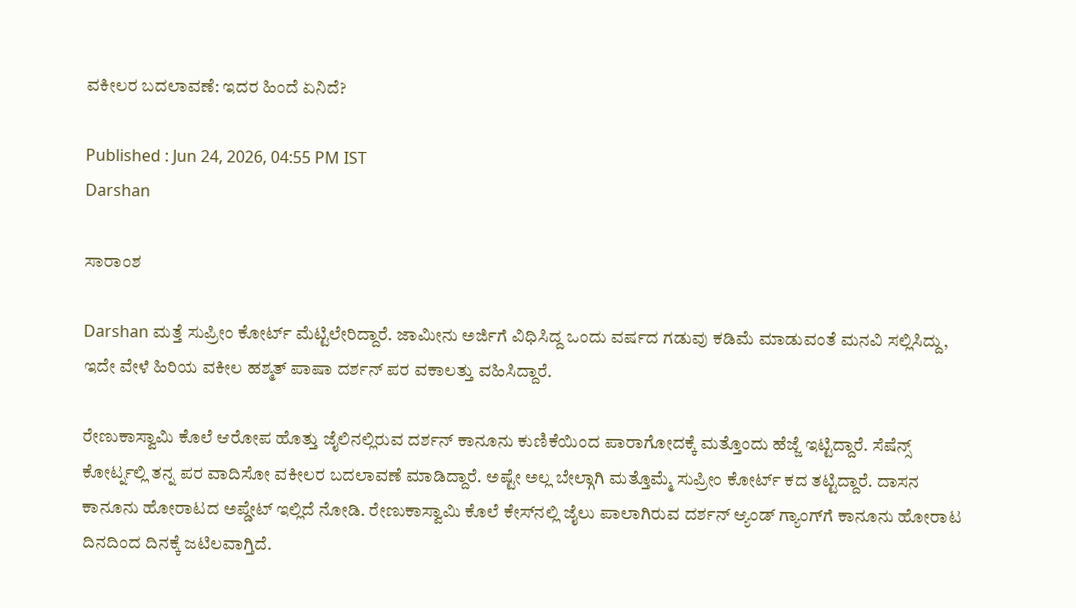ವಕೀಲರ ಬದಲಾವಣೆ: ಇದರ ಹಿಂದೆ ಏನಿದೆ?

Published : Jun 24, 2026, 04:55 PM IST
Darshan

ಸಾರಾಂಶ

Darshan ಮತ್ತೆ ಸುಪ್ರೀಂ ಕೋರ್ಟ್ ಮೆಟ್ಟಿಲೇರಿದ್ದಾರೆ. ಜಾಮೀನು ಅರ್ಜಿಗೆ ವಿಧಿಸಿದ್ದ ಒಂದು ವರ್ಷದ ಗಡುವು ಕಡಿಮೆ ಮಾಡುವಂತೆ ಮನವಿ ಸಲ್ಲಿಸಿದ್ದು, ಇದೇ ವೇಳೆ ಹಿರಿಯ ವಕೀಲ ಹಶ್ಮತ್ ಪಾಷಾ ದರ್ಶನ್ ಪರ ವಕಾಲತ್ತು ವಹಿಸಿದ್ದಾರೆ.

ರೇಣುಕಾಸ್ವಾಮಿ ಕೊಲೆ ಆರೋಪ ಹೊತ್ತು ಜೈಲಿನಲ್ಲಿರುವ ದರ್ಶನ್ ಕಾನೂನು ಕುಣಿಕೆಯಿಂದ ಪಾರಾಗೋದಕ್ಕೆ ಮತ್ತೊಂದು ಹೆಜ್ಜೆ ಇಟ್ಟಿದ್ದಾರೆ. ಸೆಷೆನ್ಸ್ ಕೋರ್ಟ್ನಲ್ಲಿ ತನ್ನ ಪರ ವಾದಿಸೋ ವಕೀಲರ ಬದಲಾವಣೆ ಮಾಡಿದ್ದಾರೆ. ಅಷ್ಟೇ ಅಲ್ಲ ಬೇಲ್ಗಾಗಿ ಮತ್ತೊಮ್ಮೆ ಸುಪ್ರೀಂ ಕೋರ್ಟ್ ಕದ ತಟ್ಟಿದ್ದಾರೆ. ದಾಸನ ಕಾನೂನು ಹೋರಾಟದ ಅಪ್ಡೇಟ್ ಇಲ್ಲಿದೆ ನೋಡಿ. ರೇಣುಕಾಸ್ವಾಮಿ ಕೊಲೆ ಕೇಸ್‌ನಲ್ಲಿ ಜೈಲು ಪಾಲಾಗಿರುವ ದರ್ಶನ್ ಆ್ಯಂಡ್ ಗ್ಯಾಂಗ್‌ಗೆ ಕಾನೂನು ಹೋರಾಟ ದಿನದಿಂದ ದಿನಕ್ಕೆ ಜಟಿಲವಾಗ್ತಿದೆ.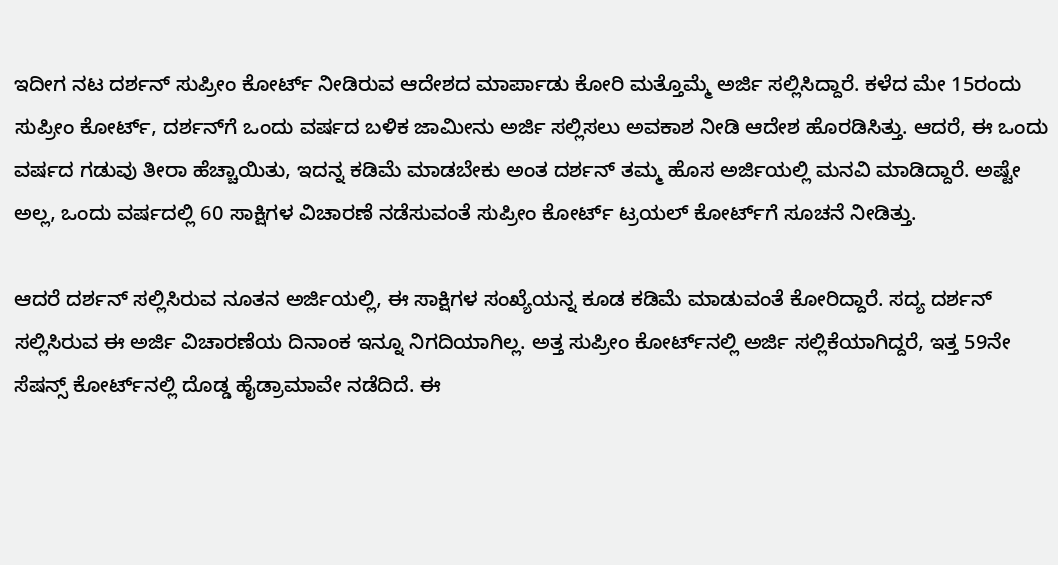ಇದೀಗ ನಟ ದರ್ಶನ್ ಸುಪ್ರೀಂ ಕೋರ್ಟ್ ನೀಡಿರುವ ಆದೇಶದ ಮಾರ್ಪಾಡು ಕೋರಿ ಮತ್ತೊಮ್ಮೆ ಅರ್ಜಿ ಸಲ್ಲಿಸಿದ್ದಾರೆ. ಕಳೆದ ಮೇ 15ರಂದು ಸುಪ್ರೀಂ ಕೋರ್ಟ್, ದರ್ಶನ್‌ಗೆ ಒಂದು ವರ್ಷದ ಬಳಿಕ ಜಾಮೀನು ಅರ್ಜಿ ಸಲ್ಲಿಸಲು ಅವಕಾಶ ನೀಡಿ ಆದೇಶ ಹೊರಡಿಸಿತ್ತು. ಆದರೆ, ಈ ಒಂದು ವರ್ಷದ ಗಡುವು ತೀರಾ ಹೆಚ್ಚಾಯಿತು, ಇದನ್ನ ಕಡಿಮೆ ಮಾಡಬೇಕು ಅಂತ ದರ್ಶನ್ ತಮ್ಮ ಹೊಸ ಅರ್ಜಿಯಲ್ಲಿ ಮನವಿ ಮಾಡಿದ್ದಾರೆ. ಅಷ್ಟೇ ಅಲ್ಲ, ಒಂದು ವರ್ಷದಲ್ಲಿ 60 ಸಾಕ್ಷಿಗಳ ವಿಚಾರಣೆ ನಡೆಸುವಂತೆ ಸುಪ್ರೀಂ ಕೋರ್ಟ್ ಟ್ರಯಲ್ ಕೋರ್ಟ್‌ಗೆ ಸೂಚನೆ ನೀಡಿತ್ತು.

ಆದರೆ ದರ್ಶನ್ ಸಲ್ಲಿಸಿರುವ ನೂತನ ಅರ್ಜಿಯಲ್ಲಿ, ಈ ಸಾಕ್ಷಿಗಳ ಸಂಖ್ಯೆಯನ್ನ ಕೂಡ ಕಡಿಮೆ ಮಾಡುವಂತೆ ಕೋರಿದ್ದಾರೆ. ಸದ್ಯ ದರ್ಶನ್ ಸಲ್ಲಿಸಿರುವ ಈ ಅರ್ಜಿ ವಿಚಾರಣೆಯ ದಿನಾಂಕ ಇನ್ನೂ ನಿಗದಿಯಾಗಿಲ್ಲ. ಅತ್ತ ಸುಪ್ರೀಂ ಕೋರ್ಟ್‌ನಲ್ಲಿ ಅರ್ಜಿ ಸಲ್ಲಿಕೆಯಾಗಿದ್ದರೆ, ಇತ್ತ 59ನೇ ಸೆಷನ್ಸ್ ಕೋರ್ಟ್‌ನಲ್ಲಿ ದೊಡ್ಡ ಹೈಡ್ರಾಮಾವೇ ನಡೆದಿದೆ. ಈ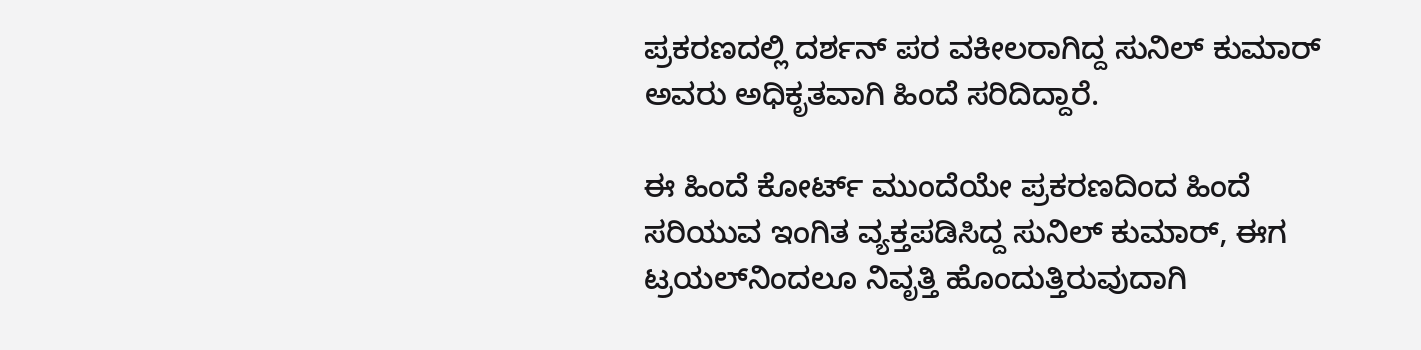ಪ್ರಕರಣದಲ್ಲಿ ದರ್ಶನ್ ಪರ ವಕೀಲರಾಗಿದ್ದ ಸುನಿಲ್ ಕುಮಾರ್ ಅವರು ಅಧಿಕೃತವಾಗಿ ಹಿಂದೆ ಸರಿದಿದ್ದಾರೆ.

ಈ ಹಿಂದೆ ಕೋರ್ಟ್ ಮುಂದೆಯೇ ಪ್ರಕರಣದಿಂದ ಹಿಂದೆ ಸರಿಯುವ ಇಂಗಿತ ವ್ಯಕ್ತಪಡಿಸಿದ್ದ ಸುನಿಲ್ ಕುಮಾರ್, ಈಗ ಟ್ರಯಲ್‌ನಿಂದಲೂ ನಿವೃತ್ತಿ ಹೊಂದುತ್ತಿರುವುದಾಗಿ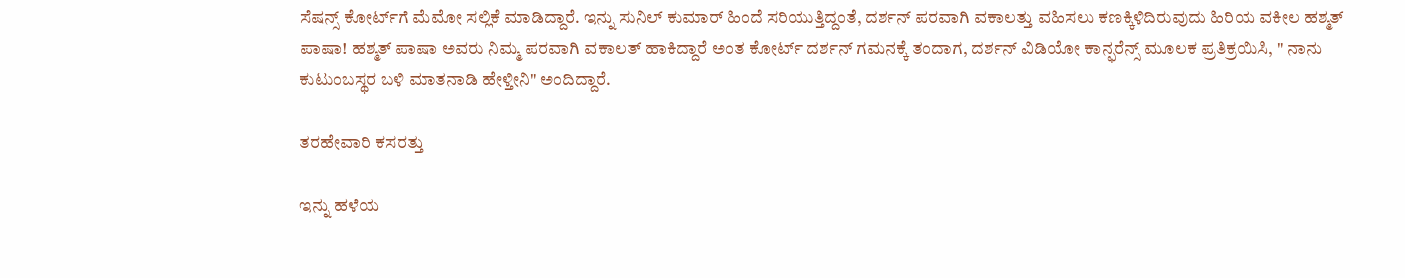ಸೆಷನ್ಸ್ ಕೋರ್ಟ್‌ಗೆ ಮೆಮೋ ಸಲ್ಲಿಕೆ ಮಾಡಿದ್ದಾರೆ. ಇನ್ನು ಸುನಿಲ್ ಕುಮಾರ್ ಹಿಂದೆ ಸರಿಯುತ್ತಿದ್ದಂತೆ, ದರ್ಶನ್ ಪರವಾಗಿ ವಕಾಲತ್ತು ವಹಿಸಲು ಕಣಕ್ಕಿಳಿದಿರುವುದು ಹಿರಿಯ ವಕೀಲ ಹಶ್ಮತ್ ಪಾಷಾ! ಹಶ್ಮತ್ ಪಾಷಾ ಅವರು ನಿಮ್ಮ ಪರವಾಗಿ ವಕಾಲತ್ ಹಾಕಿದ್ದಾರೆ ಅಂತ ಕೋರ್ಟ್ ದರ್ಶನ್ ಗಮನಕ್ಕೆ ತಂದಾಗ, ದರ್ಶನ್ ವಿಡಿಯೋ ಕಾನ್ಫರೆನ್ಸ್ ಮೂಲಕ ಪ್ರತಿಕ್ರಯಿಸಿ, " ನಾನು ಕುಟುಂಬಸ್ಥರ ಬಳಿ ಮಾತನಾಡಿ ಹೇಳ್ತೀನಿ" ಅಂದಿದ್ದಾರೆ.

ತರಹೇವಾರಿ ಕಸರತ್ತು

ಇನ್ನು ಹಳೆಯ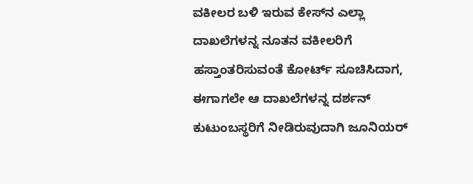ವಕೀಲರ ಬಳಿ ಇರುವ ಕೇಸ್‌ನ ಎಲ್ಲಾ ದಾಖಲೆಗಳನ್ನ ನೂತನ ವಕೀಲರಿಗೆ ಹಸ್ತಾಂತರಿಸುವಂತೆ ಕೋರ್ಟ್ ಸೂಚಿಸಿದಾಗ, ಈಗಾಗಲೇ ಆ ದಾಖಲೆಗಳನ್ನ ದರ್ಶನ್ ಕುಟುಂಬಸ್ಥರಿಗೆ ನೀಡಿರುವುದಾಗಿ ಜೂನಿಯರ್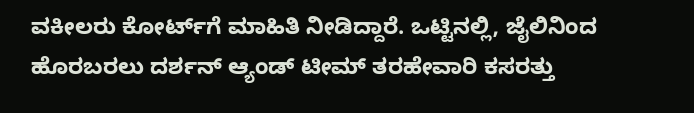ವಕೀಲರು ಕೋರ್ಟ್‌ಗೆ ಮಾಹಿತಿ ನೀಡಿದ್ದಾರೆ. ಒಟ್ಟಿನಲ್ಲಿ, ಜೈಲಿನಿಂದ ಹೊರಬರಲು ದರ್ಶನ್ ಆ್ಯಂಡ್ ಟೀಮ್ ತರಹೇವಾರಿ ಕಸರತ್ತು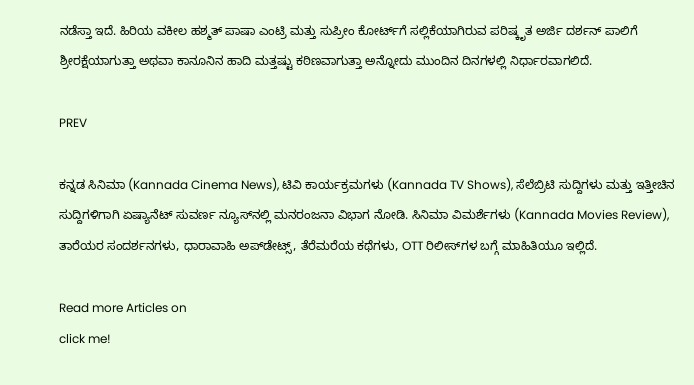ನಡೆಸ್ತಾ ಇದೆ. ಹಿರಿಯ ವಕೀಲ ಹಶ್ಮತ್ ಪಾಷಾ ಎಂಟ್ರಿ ಮತ್ತು ಸುಪ್ರೀಂ ಕೋರ್ಟ್‌ಗೆ ಸಲ್ಲಿಕೆಯಾಗಿರುವ ಪರಿಷ್ಕೃತ ಅರ್ಜಿ ದರ್ಶನ್ ಪಾಲಿಗೆ ಶ್ರೀರಕ್ಷೆಯಾಗುತ್ತಾ ಅಥವಾ ಕಾನೂನಿನ ಹಾದಿ ಮತ್ತಷ್ಟು ಕಠಿಣವಾಗುತ್ತಾ ಅನ್ನೋದು ಮುಂದಿನ ದಿನಗಳಲ್ಲಿ ನಿರ್ಧಾರವಾಗಲಿದೆ.

PREV

ಕನ್ನಡ ಸಿನಿಮಾ (Kannada Cinema News), ಟಿವಿ ಕಾರ್ಯಕ್ರಮಗಳು (Kannada TV Shows), ಸೆಲೆಬ್ರಿಟಿ ಸುದ್ದಿಗಳು ಮತ್ತು ಇತ್ತೀಚಿನ ಸುದ್ದಿಗಳಿಗಾಗಿ ಏಷ್ಯಾನೆಟ್ ಸುವರ್ಣ ನ್ಯೂಸ್‌ನಲ್ಲಿ ಮನರಂಜನಾ ವಿಭಾಗ ನೋಡಿ. ಸಿನಿಮಾ ವಿಮರ್ಶೆಗಳು (Kannada Movies Review), ತಾರೆಯರ ಸಂದರ್ಶನಗಳು, ಧಾರಾವಾಹಿ ಅಪ್‌ಡೇಟ್ಸ್‌, ತೆರೆಮರೆಯ ಕಥೆಗಳು, OTT ರಿಲೀಸ್‌ಗಳ ಬಗ್ಗೆ ಮಾಹಿತಿಯೂ ಇಲ್ಲಿದೆ.

Read more Articles on
click me!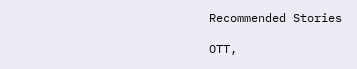Recommended Stories

OTT,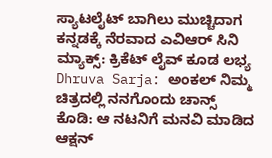ಸ್ಯಾಟಲೈಟ್ ಬಾಗಿಲು ಮುಚ್ಚಿದಾಗ ಕನ್ನಡಕ್ಕೆ ನೆರವಾದ ಎವಿಆರ್‌ ಸಿನಿ ಮ್ಯಾಕ್ಸ್‌: ಕ್ರಿಕೆಟ್ ಲೈವ್ ಕೂಡ ಲಭ್ಯ
Dhruva Sarja: ಅಂಕಲ್‌ ನಿಮ್ಮ ಚಿತ್ರದಲ್ಲಿ ನನಗೊಂದು ಚಾನ್ಸ್‌ ಕೊಡಿ: ಆ ನಟನಿಗೆ ಮನವಿ ಮಾಡಿದ ಆಕ್ಷನ್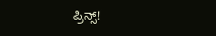ಪ್ರಿನ್ಸ್!